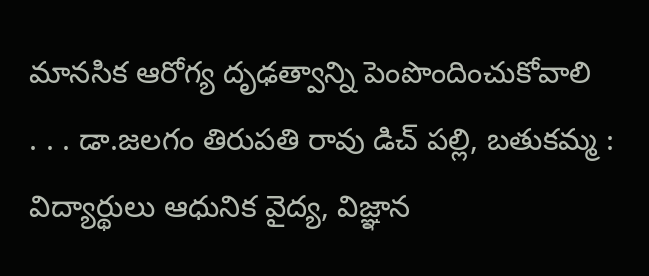మానసిక ఆరోగ్య దృఢత్వాన్ని పెంపొందించుకోవాలి
. . . డా.జలగం తిరుపతి రావు డిచ్ పల్లి, బతుకమ్మ : విద్యార్థులు ఆధునిక వైద్య, విజ్ఞాన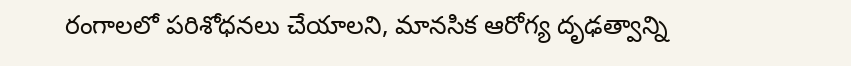రంగాలలో పరిశోధనలు చేయాలని, మానసిక ఆరోగ్య దృఢత్వాన్ని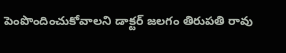పెంపొందించుకోవాలని డాక్టర్ జలగం తిరుపతి రావు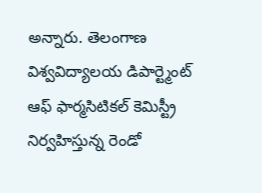అన్నారు. తెలంగాణ విశ్వవిద్యాలయ డిపార్ట్మెంట్ ఆఫ్ ఫార్మసిటికల్ కెమిస్ట్రీ నిర్వహిస్తున్న రెండో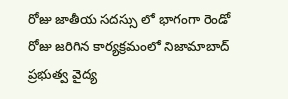రోజు జాతీయ సదస్సు లో భాగంగా రెండో రోజు జరిగిన కార్యక్రమంలో నిజామాబాద్ ప్రభుత్వ వైద్య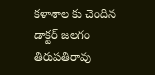కళాశాల కు చెందిన డాక్టర్ జలగం తిరుపతిరావు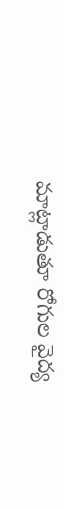మాట్లాడుతూ రోగుల వైద్య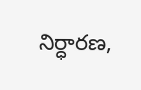నిర్ధారణ,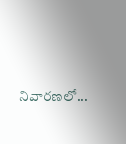నివారణలో...